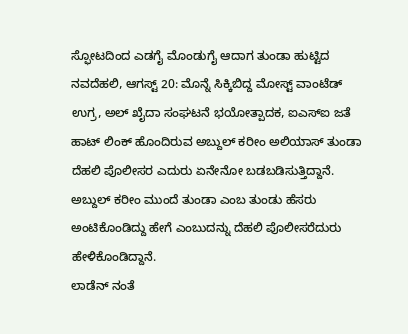ಸ್ಫೋಟದಿಂದ ಎಡಗೈ ಮೊಂಡುಗೈ ಆದಾಗ ತುಂಡಾ ಹುಟ್ಟಿದ
ನವದೆಹಲಿ, ಆಗಸ್ಟ್ 20: ಮೊನ್ನೆ ಸಿಕ್ಕಿಬಿದ್ದ ಮೋಸ್ಟ್ ವಾಂಟೆಡ್ ಉಗ್ರ, ಅಲ್ ಖೈದಾ ಸಂಘಟನೆ ಭಯೋತ್ಪಾದಕ, ಐಎಸ್ಐ ಜತೆ ಹಾಟ್ ಲಿಂಕ್ ಹೊಂದಿರುವ ಅಬ್ದುಲ್ ಕರೀಂ ಅಲಿಯಾಸ್ ತುಂಡಾ ದೆಹಲಿ ಪೊಲೀಸರ ಎದುರು ಏನೇನೋ ಬಡಬಡಿಸುತ್ತಿದ್ದಾನೆ. ಅಬ್ದುಲ್ ಕರೀಂ ಮುಂದೆ ತುಂಡಾ ಎಂಬ ತುಂಡು ಹೆಸರು ಅಂಟಿಕೊಂಡಿದ್ದು ಹೇಗೆ ಎಂಬುದನ್ನು ದೆಹಲಿ ಪೊಲೀಸರೆದುರು ಹೇಳಿಕೊಂಡಿದ್ದಾನೆ.
ಲಾಡೆನ್ ನಂತೆ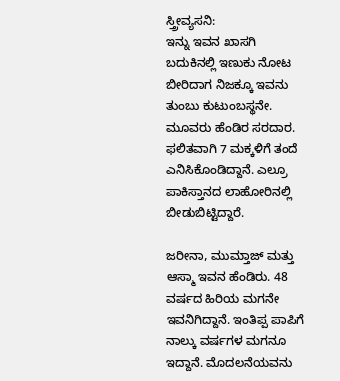ಸ್ತ್ರೀವ್ಯಸನಿ:
ಇನ್ನು ಇವನ ಖಾಸಗಿ ಬದುಕಿನಲ್ಲಿ ಇಣುಕು ನೋಟ ಬೀರಿದಾಗ ನಿಜಕ್ಕೂ ಇವನು ತುಂಬು ಕುಟುಂಬಸ್ಥನೇ. ಮೂವರು ಹೆಂಡಿರ ಸರದಾರ. ಫಲಿತವಾಗಿ 7 ಮಕ್ಕಳಿಗೆ ತಂದೆ ಎನಿಸಿಕೊಂಡಿದ್ದಾನೆ. ಎಲ್ರೂ ಪಾಕಿಸ್ತಾನದ ಲಾಹೋರಿನಲ್ಲಿ ಬೀಡುಬಿಟ್ಟಿದ್ದಾರೆ.

ಜರೀನಾ, ಮುಮ್ತಾಜ್ ಮತ್ತು ಆಸ್ಮಾ ಇವನ ಹೆಂಡಿರು. 48 ವರ್ಷದ ಹಿರಿಯ ಮಗನೇ ಇವನಿಗಿದ್ದಾನೆ. ಇಂತಿಪ್ಪ ಪಾಪಿಗೆ ನಾಲ್ಕು ವರ್ಷಗಳ ಮಗನೂ ಇದ್ದಾನೆ. ಮೊದಲನೆಯವನು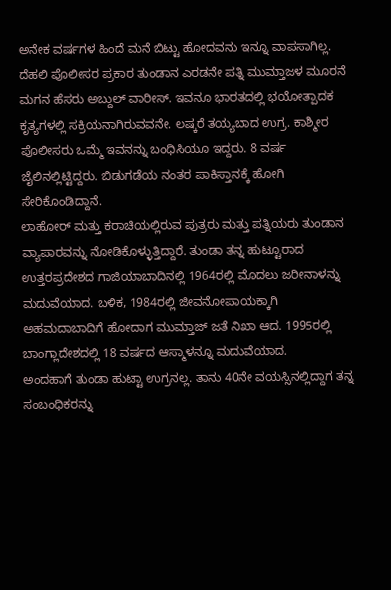ಅನೇಕ ವರ್ಷಗಳ ಹಿಂದೆ ಮನೆ ಬಿಟ್ಟು ಹೋದವನು ಇನ್ನೂ ವಾಪಸಾಗಿಲ್ಲ.
ದೆಹಲಿ ಪೊಲೀಸರ ಪ್ರಕಾರ ತುಂಡಾನ ಎರಡನೇ ಪತ್ನಿ ಮುಮ್ತಾಜಳ ಮೂರನೆ ಮಗನ ಹೆಸರು ಅಬ್ದುಲ್ ವಾರೀಸ್. ಇವನೂ ಭಾರತದಲ್ಲಿ ಭಯೋತ್ಪಾದಕ ಕೃತ್ಯಗಳಲ್ಲಿ ಸಕ್ರಿಯನಾಗಿರುವವನೇ. ಲಷ್ಕರೆ ತಯ್ಯಬಾದ ಉಗ್ರ. ಕಾಶ್ಮೀರ ಪೊಲೀಸರು ಒಮ್ಮೆ ಇವನನ್ನು ಬಂಧಿಸಿಯೂ ಇದ್ದರು. 8 ವರ್ಷ ಜೈಲಿನಲ್ಲಿಟ್ಟಿದ್ದರು. ಬಿಡುಗಡೆಯ ನಂತರ ಪಾಕಿಸ್ತಾನಕ್ಕೆ ಹೋಗಿ ಸೇರಿಕೊಂಡಿದ್ದಾನೆ.
ಲಾಹೋರ್ ಮತ್ತು ಕರಾಚಿಯಲ್ಲಿರುವ ಪುತ್ರರು ಮತ್ತು ಪತ್ನಿಯರು ತುಂಡಾನ ವ್ಯಾಪಾರವನ್ನು ನೋಡಿಕೊಳ್ಳುತ್ತಿದ್ದಾರೆ. ತುಂಡಾ ತನ್ನ ಹುಟ್ಟೂರಾದ ಉತ್ತರಪ್ರದೇಶದ ಗಾಜಿಯಾಬಾದಿನಲ್ಲಿ 1964ರಲ್ಲಿ ಮೊದಲು ಜರೀನಾಳನ್ನು ಮದುವೆಯಾದ. ಬಳಿಕ, 1984ರಲ್ಲಿ ಜೀವನೋಪಾಯಕ್ಕಾಗಿ ಅಹಮದಾಬಾದಿಗೆ ಹೋದಾಗ ಮುಮ್ತಾಜ್ ಜತೆ ನಿಖಾ ಆದ. 1995ರಲ್ಲಿ ಬಾಂಗ್ಲಾದೇಶದಲ್ಲಿ 18 ವರ್ಷದ ಆಸ್ಮಾಳನ್ನೂ ಮದುವೆಯಾದ.
ಅಂದಹಾಗೆ ತುಂಡಾ ಹುಟ್ಟಾ ಉಗ್ರನಲ್ಲ. ತಾನು 40ನೇ ವಯಸ್ಸಿನಲ್ಲಿದ್ದಾಗ ತನ್ನ ಸಂಬಂಧಿಕರನ್ನು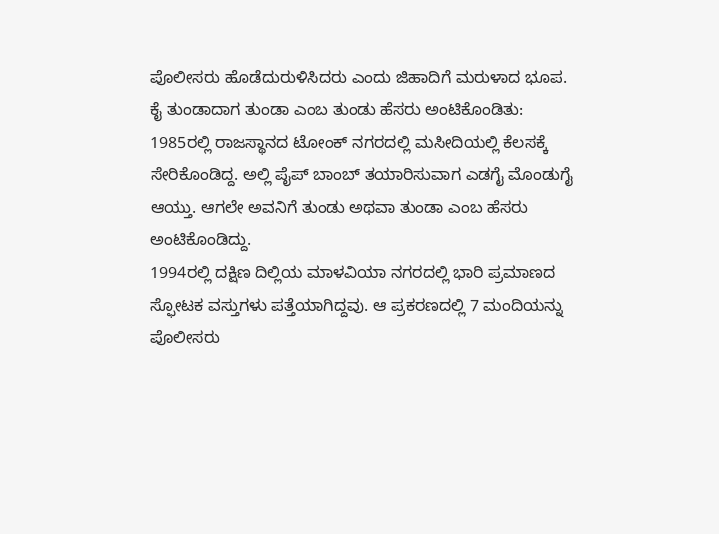ಪೊಲೀಸರು ಹೊಡೆದುರುಳಿಸಿದರು ಎಂದು ಜಿಹಾದಿಗೆ ಮರುಳಾದ ಭೂಪ.
ಕೈ ತುಂಡಾದಾಗ ತುಂಡಾ ಎಂಬ ತುಂಡು ಹೆಸರು ಅಂಟಿಕೊಂಡಿತು:
1985ರಲ್ಲಿ ರಾಜಸ್ಥಾನದ ಟೋಂಕ್ ನಗರದಲ್ಲಿ ಮಸೀದಿಯಲ್ಲಿ ಕೆಲಸಕ್ಕೆ ಸೇರಿಕೊಂಡಿದ್ದ. ಅಲ್ಲಿ ಪೈಪ್ ಬಾಂಬ್ ತಯಾರಿಸುವಾಗ ಎಡಗೈ ಮೊಂಡುಗೈ ಆಯ್ತು. ಆಗಲೇ ಅವನಿಗೆ ತುಂಡು ಅಥವಾ ತುಂಡಾ ಎಂಬ ಹೆಸರು ಅಂಟಿಕೊಂಡಿದ್ದು.
1994ರಲ್ಲಿ ದಕ್ಷಿಣ ದಿಲ್ಲಿಯ ಮಾಳವಿಯಾ ನಗರದಲ್ಲಿ ಭಾರಿ ಪ್ರಮಾಣದ ಸ್ಫೋಟಕ ವಸ್ತುಗಳು ಪತ್ತೆಯಾಗಿದ್ದವು. ಆ ಪ್ರಕರಣದಲ್ಲಿ 7 ಮಂದಿಯನ್ನು ಪೊಲೀಸರು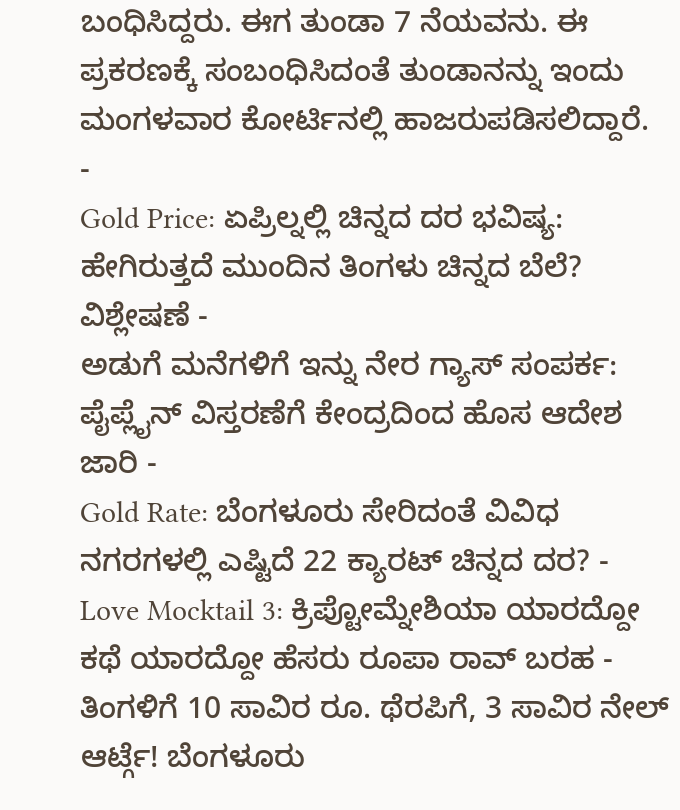ಬಂಧಿಸಿದ್ದರು. ಈಗ ತುಂಡಾ 7 ನೆಯವನು. ಈ ಪ್ರಕರಣಕ್ಕೆ ಸಂಬಂಧಿಸಿದಂತೆ ತುಂಡಾನನ್ನು ಇಂದು ಮಂಗಳವಾರ ಕೋರ್ಟಿನಲ್ಲಿ ಹಾಜರುಪಡಿಸಲಿದ್ದಾರೆ.
-
Gold Price: ಏಪ್ರಿಲ್ನಲ್ಲಿ ಚಿನ್ನದ ದರ ಭವಿಷ್ಯ: ಹೇಗಿರುತ್ತದೆ ಮುಂದಿನ ತಿಂಗಳು ಚಿನ್ನದ ಬೆಲೆ? ವಿಶ್ಲೇಷಣೆ -
ಅಡುಗೆ ಮನೆಗಳಿಗೆ ಇನ್ನು ನೇರ ಗ್ಯಾಸ್ ಸಂಪರ್ಕ: ಪೈಪ್ಲೈನ್ ವಿಸ್ತರಣೆಗೆ ಕೇಂದ್ರದಿಂದ ಹೊಸ ಆದೇಶ ಜಾರಿ -
Gold Rate: ಬೆಂಗಳೂರು ಸೇರಿದಂತೆ ವಿವಿಧ ನಗರಗಳಲ್ಲಿ ಎಷ್ಟಿದೆ 22 ಕ್ಯಾರಟ್ ಚಿನ್ನದ ದರ? -
Love Mocktail 3: ಕ್ರಿಪ್ಟೋಮ್ನೇಶಿಯಾ ಯಾರದ್ದೋ ಕಥೆ ಯಾರದ್ದೋ ಹೆಸರು ರೂಪಾ ರಾವ್ ಬರಹ -
ತಿಂಗಳಿಗೆ 10 ಸಾವಿರ ರೂ. ಥೆರಪಿಗೆ, 3 ಸಾವಿರ ನೇಲ್ ಆರ್ಟ್ಗೆ! ಬೆಂಗಳೂರು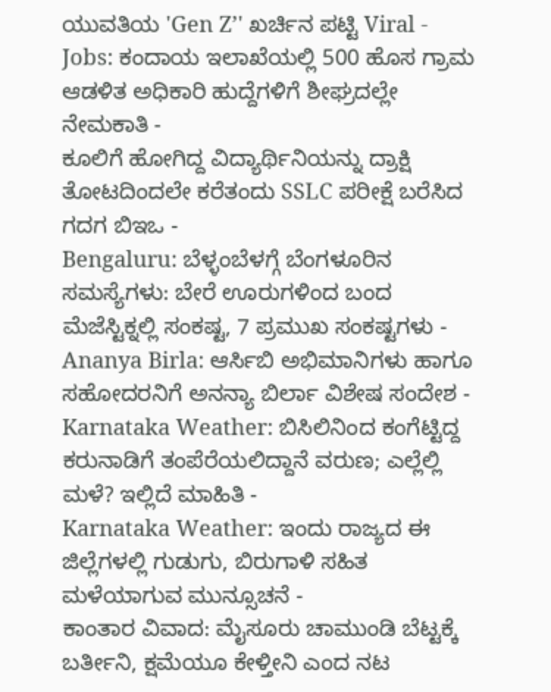ಯುವತಿಯ 'Gen Z’' ಖರ್ಚಿನ ಪಟ್ಟಿ Viral -
Jobs: ಕಂದಾಯ ಇಲಾಖೆಯಲ್ಲಿ 500 ಹೊಸ ಗ್ರಾಮ ಆಡಳಿತ ಅಧಿಕಾರಿ ಹುದ್ದೆಗಳಿಗೆ ಶೀಘ್ರದಲ್ಲೇ ನೇಮಕಾತಿ -
ಕೂಲಿಗೆ ಹೋಗಿದ್ದ ವಿದ್ಯಾರ್ಥಿನಿಯನ್ನು ದ್ರಾಕ್ಷಿ ತೋಟದಿಂದಲೇ ಕರೆತಂದು SSLC ಪರೀಕ್ಷೆ ಬರೆಸಿದ ಗದಗ ಬಿಇಒ -
Bengaluru: ಬೆಳ್ಳಂಬೆಳಗ್ಗೆ ಬೆಂಗಳೂರಿನ ಸಮಸ್ಯೆಗಳು: ಬೇರೆ ಊರುಗಳಿಂದ ಬಂದ ಮೆಜೆಸ್ಟಿಕ್ನಲ್ಲಿ ಸಂಕಷ್ಟ, 7 ಪ್ರಮುಖ ಸಂಕಷ್ಟಗಳು -
Ananya Birla: ಆರ್ಸಿಬಿ ಅಭಿಮಾನಿಗಳು ಹಾಗೂ ಸಹೋದರನಿಗೆ ಅನನ್ಯಾ ಬಿರ್ಲಾ ವಿಶೇಷ ಸಂದೇಶ -
Karnataka Weather: ಬಿಸಿಲಿನಿಂದ ಕಂಗೆಟ್ಟಿದ್ದ ಕರುನಾಡಿಗೆ ತಂಪೆರೆಯಲಿದ್ದಾನೆ ವರುಣ; ಎಲ್ಲೆಲ್ಲಿ ಮಳೆ? ಇಲ್ಲಿದೆ ಮಾಹಿತಿ -
Karnataka Weather: ಇಂದು ರಾಜ್ಯದ ಈ ಜಿಲ್ಲೆಗಳಲ್ಲಿ ಗುಡುಗು, ಬಿರುಗಾಳಿ ಸಹಿತ ಮಳೆಯಾಗುವ ಮುನ್ಸೂಚನೆ -
ಕಾಂತಾರ ವಿವಾದ: ಮೈಸೂರು ಚಾಮುಂಡಿ ಬೆಟ್ಟಕ್ಕೆ ಬರ್ತೀನಿ, ಕ್ಷಮೆಯೂ ಕೇಳ್ತೀನಿ ಎಂದ ನಟ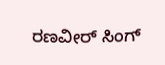ರಣವೀರ್ ಸಿಂಗ್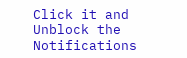Click it and Unblock the Notifications